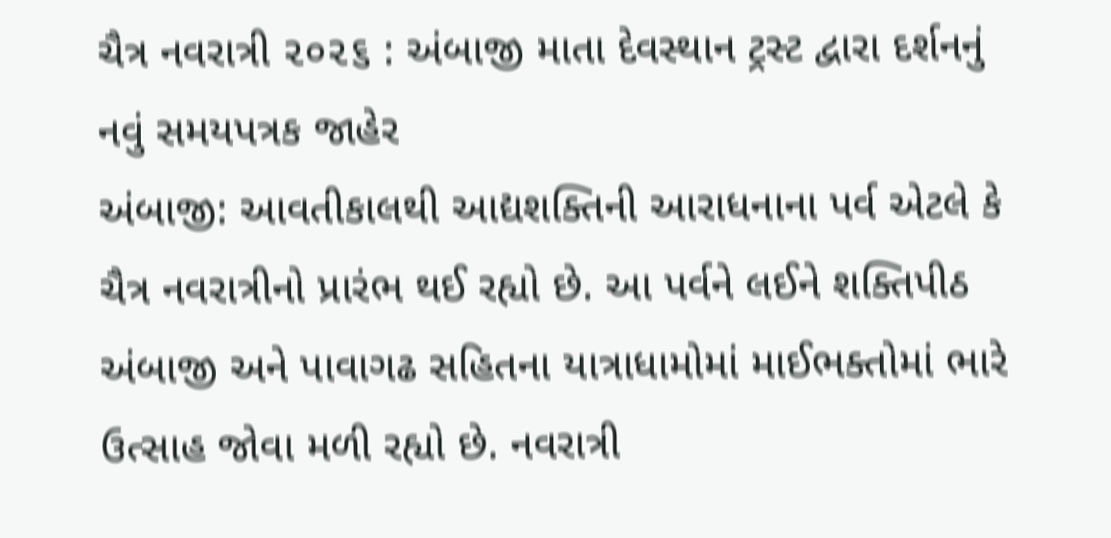ચૈત્ર નવરાત્રી ૨૦૨૬ : અંબાજી માતા દેવસ્થાન ટ્રસ્ટ દ્વારા દર્શનનું નવું સમયપત્રક જાહેર
અંબાજી: આવતીકાલથી આદ્યશક્તિની આરાધનાના પર્વ એટલે કે ચૈત્ર નવરાત્રીનો પ્રારંભ થઈ રહ્યો છે. આ પર્વને લઈને શક્તિપીઠ અંબાજી અને પાવાગઢ સહિતના યાત્રાધામોમાં માઈભક્તોમાં ભારે ઉત્સાહ જોવા મળી રહ્યો છે. નવરાત્રી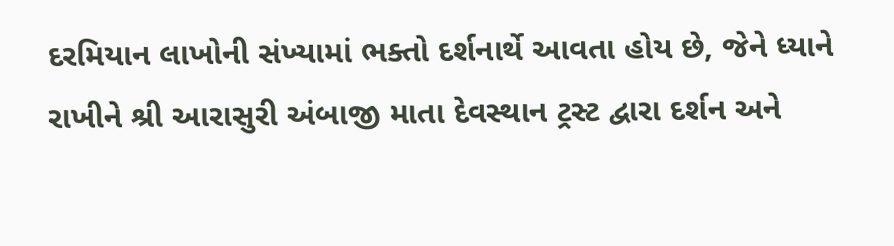દરમિયાન લાખોની સંખ્યામાં ભક્તો દર્શનાર્થે આવતા હોય છે, જેને ધ્યાને રાખીને શ્રી આરાસુરી અંબાજી માતા દેવસ્થાન ટ્રસ્ટ દ્વારા દર્શન અને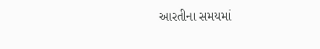આરતીના સમયમાં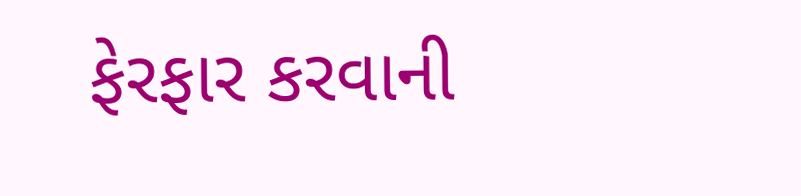ફેરફાર કરવાની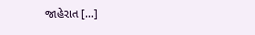જાહેરાત […]